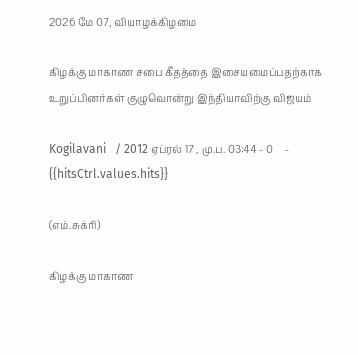2026 மே 07, வியாழக்கிழமை

கிழக்கு மாகாண சபை கீதத்தை இசையமைப்பதற்காக உறுப்பினர்கள் குழுவொன்று இந்தியாவிற்கு விஜயம்

Kogilavani   / 2012 ஏப்ரல் 17 , மு.ப. 03:44 - 0     - {{hitsCtrl.values.hits}}

(எம்.சுக்ரி)

கிழக்கு மாகாண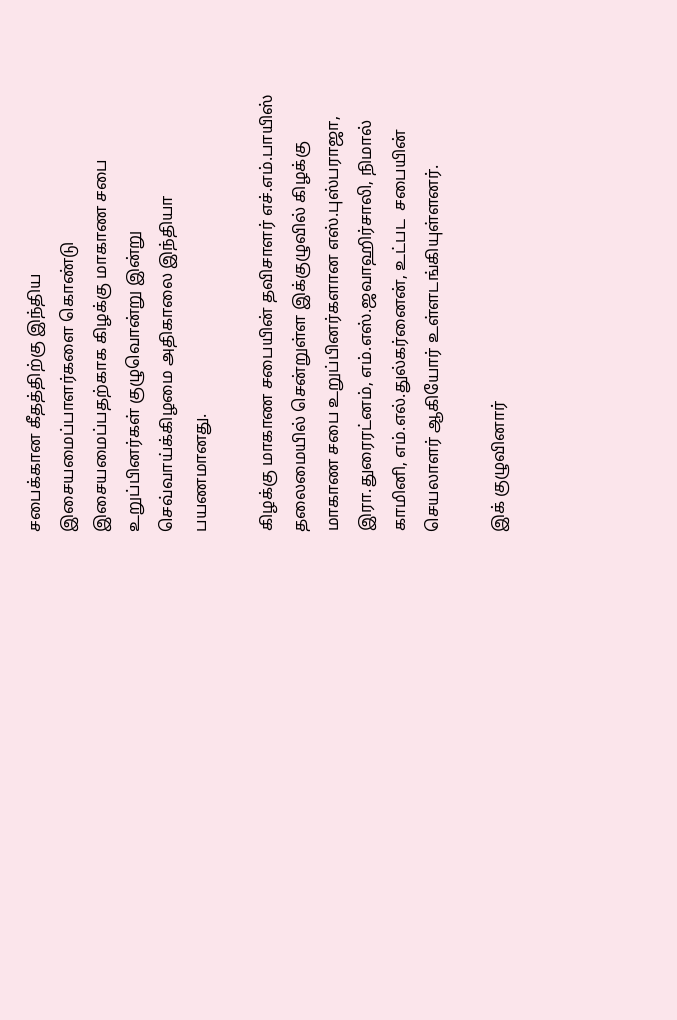சபைக்கான கீதத்திற்கு இந்திய இசையமைப்பாளர்களை கொண்டு இசையமைப்பதற்காக கிழக்கு மாகாண சபை உறுப்பினர்கள் குழுவொன்று இன்று செவ்வாய்க்கிழமை அதிகாலை இந்தியா பயணமானது.

கிழக்கு மாகாண சபையின் தவிசாளர் எச்.எம்.பாயிஸ் தலைமையில் சென்றுள்ள இக்குழுவில் கிழக்கு மாகாண சபை உறுப்பினர்களான எஸ்.புஸ்பராஜா, இரா.துரைரட்னம், எம்.எஸ்.ஜவாஹிர்சாலி, நிமால் காமினி, எம்.எல்.துல்கர்னைன், உட்பட  சபையின் செயலாளர் ஆகியோர் உள்ளடங்கியுள்ளனர்.

இக் குழுவினார்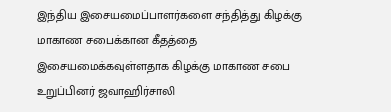இந்திய இசையமைப்பாளர்களை சந்தித்து கிழக்கு மாகாண சபைக்கான கீதத்தை இசையமைக்கவுள்ளதாக கிழக்கு மாகாண சபை உறுப்பினர் ஜவாஹிர்சாலி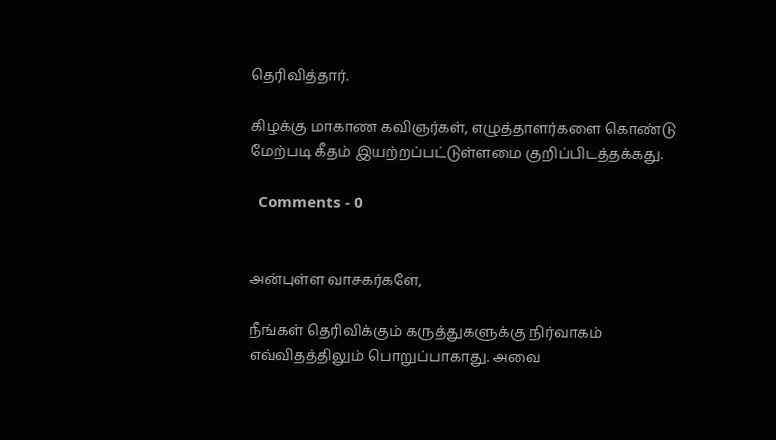தெரிவித்தார்.

கிழக்கு மாகாண கவிஞர்கள், எழுத்தாளர்களை கொண்டு மேற்படி கீதம் இயற்றப்பட்டுள்ளமை குறிப்பிடத்தக்கது.

  Comments - 0


அன்புள்ள வாசகர்களே,

நீங்கள் தெரிவிக்கும் கருத்துகளுக்கு நிர்வாகம் எவ்விதத்திலும் பொறுப்பாகாது. அவை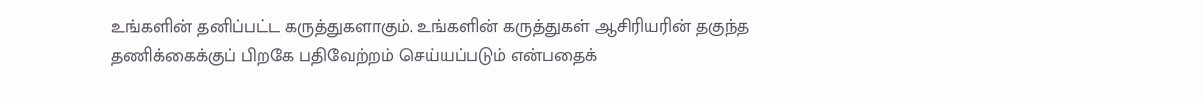உங்களின் தனிப்பட்ட கருத்துகளாகும். உங்களின் கருத்துகள் ஆசிரியரின் தகுந்த தணிக்கைக்குப் பிறகே பதிவேற்றம் செய்யப்படும் என்பதைக்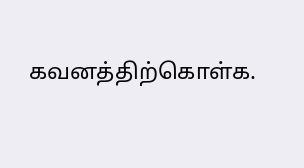கவனத்திற்கொள்க.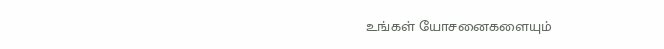உங்கள் யோசனைகளையும்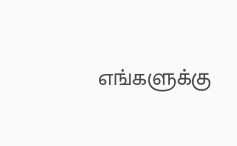எங்களுக்கு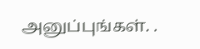அனுப்புங்கள். .